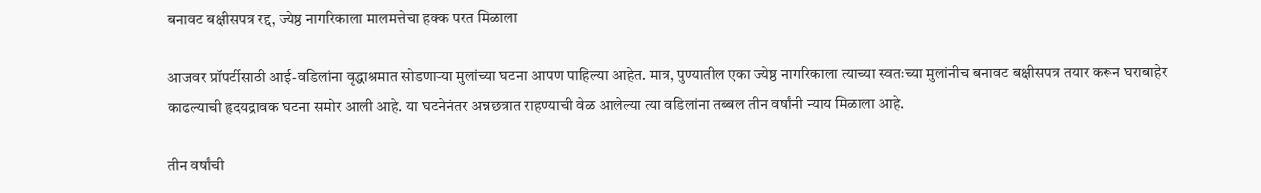बनावट बक्षीसपत्र रद्द, ज्येष्ठ नागरिकाला मालमत्तेचा हक्क परत मिळाला

आजवर प्रॉपर्टीसाठी आई-वडिलांना वृद्धाश्रमात सोडणाऱ्या मुलांच्या घटना आपण पाहिल्या आहेत. मात्र, पुण्यातील एका ज्येष्ठ नागरिकाला त्याच्या स्वतःच्या मुलांनीच बनावट बक्षीसपत्र तयार करून घराबाहेर काढल्याची हृदयद्रावक घटना समोर आली आहे. या घटनेनंतर अन्नछत्रात राहण्याची वेळ आलेल्या त्या वडिलांना तब्बल तीन वर्षांनी न्याय मिळाला आहे.

तीन वर्षांची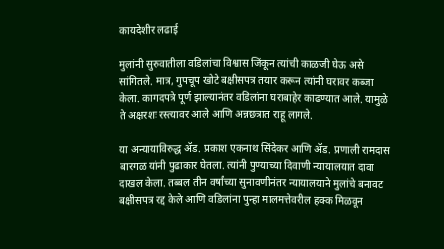कायदेशीर लढाई

मुलांनी सुरुवातीला वडिलांचा विश्वास जिंकून त्यांची काळजी घेऊ असे सांगितले. मात्र, गुपचूप खोटे बक्षीसपत्र तयार करून त्यांनी घरावर कब्जा केला. कागदपत्रे पूर्ण झाल्यानंतर वडिलांना घराबाहेर काढण्यात आले. यामुळे ते अक्षरशः रस्त्यावर आले आणि अन्नछत्रात राहू लागले.

या अन्यायाविरुद्ध ॲड. प्रकाश एकनाथ सिंदेकर आणि ॲड. प्रणाली रामदास बारगळ यांनी पुढाकार घेतला. त्यांनी पुण्याच्या दिवाणी न्यायालयात दावा दाखल केला. तब्बल तीन वर्षांच्या सुनावणीनंतर न्यायालयाने मुलांचे बनावट बक्षीसपत्र रद्द केले आणि वडिलांना पुन्हा मालमत्तेवरील हक्क मिळवून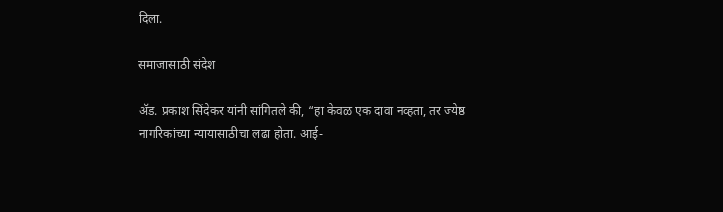दिला.

समाजासाठी संदेश

ॲड. प्रकाश सिंदेकर यांनी सांगितले की, “हा केवळ एक दावा नव्हता, तर ज्येष्ठ नागरिकांच्या न्यायासाठीचा लढा होता. आई-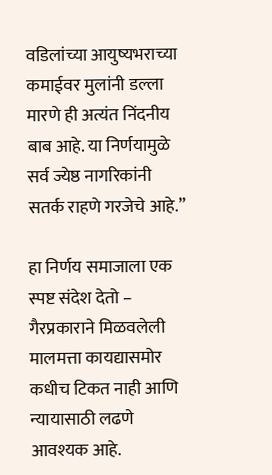वडिलांच्या आयुष्यभराच्या कमाईवर मुलांनी डल्ला मारणे ही अत्यंत निंदनीय बाब आहे. या निर्णयामुळे सर्व ज्येष्ठ नागरिकांनी सतर्क राहणे गरजेचे आहे.”

हा निर्णय समाजाला एक स्पष्ट संदेश देतो – गैरप्रकाराने मिळवलेली मालमत्ता कायद्यासमोर कधीच टिकत नाही आणि न्यायासाठी लढणे आवश्यक आहे.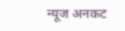न्यूज अनकट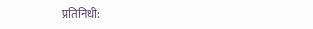प्रतिनिधी: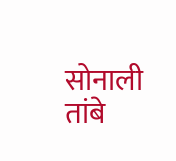सोनाली तांबे